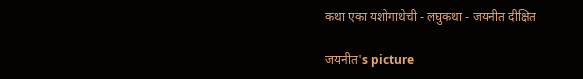कथा एका यशोगाथेची - लघुकथा - जयनीत दीक्षित

जयनीत's picture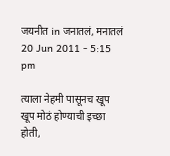जयनीत in जनातलं, मनातलं
20 Jun 2011 - 5:15 pm

त्याला नेहमी पासूनच खूप खूप मोठं होण्याची इच्छा होती,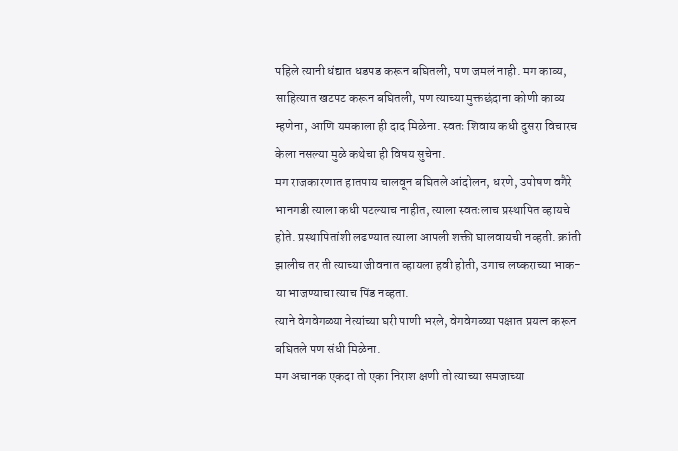पहिले त्यानी धंद्यात धडपड करून बघितली, पण जमलं नाही. मग काव्य, साहित्यात खटपट करून बघितली, पण त्याच्या मुक्तछंदाना कोणी काव्य म्हणेना, आणि यमकाला ही दाद मिळेना. स्वतः शिवाय कधी दुसरा विचारच केला नसल्या मुळे कथेचा ही विषय सुचेना.
मग राजकारणात हातपाय चालवून बघितले आंदोलन, धरणे, उपोषण वगैरे भानगडी त्याला कधी पटल्याच नाहीत, त्याला स्वतःलाच प्रस्थापित व्हायचे होते. प्रस्थापितांशी लढण्यात त्याला आपली शक्ती घालवायची नव्हती. क्रांती झालीच तर ती त्याच्या जीवनात व्हायला हवी होती, उगाच लष्कराच्या भाक-या भाजण्याचा त्याच पिंड नव्हता.
त्याने वेगवेगळ्या नेत्यांच्या घरी पाणी भरले, वेगवेगळ्या पक्षात प्रयत्न करून बघितले पण संधी मिळेना.
मग अचानक एकदा तो एका निराश क्षणी तो त्याच्या समजाच्या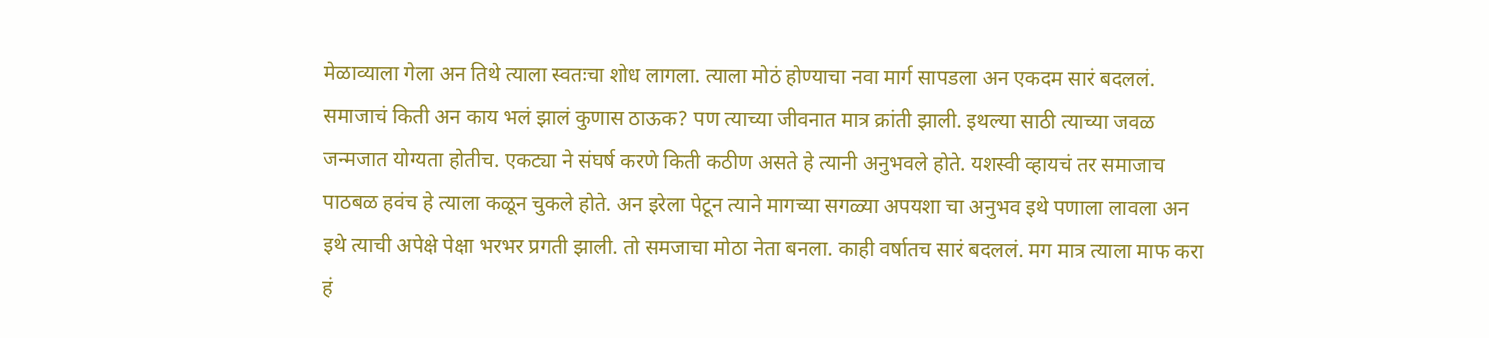मेळाव्याला गेला अन तिथे त्याला स्वतःचा शोध लागला. त्याला मोठं होण्याचा नवा मार्ग सापडला अन एकदम सारं बदललं. समाजाचं किती अन काय भलं झालं कुणास ठाऊक? पण त्याच्या जीवनात मात्र क्रांती झाली. इथल्या साठी त्याच्या जवळ जन्मजात योग्यता होतीच. एकट्या ने संघर्ष करणे किती कठीण असते हे त्यानी अनुभवले होते. यशस्वी व्हायचं तर समाजाच पाठबळ हवंच हे त्याला कळून चुकले होते. अन इरेला पेटून त्याने मागच्या सगळ्या अपयशा चा अनुभव इथे पणाला लावला अन इथे त्याची अपेक्षे पेक्षा भरभर प्रगती झाली. तो समजाचा मोठा नेता बनला. काही वर्षातच सारं बदललं. मग मात्र त्याला माफ करा हं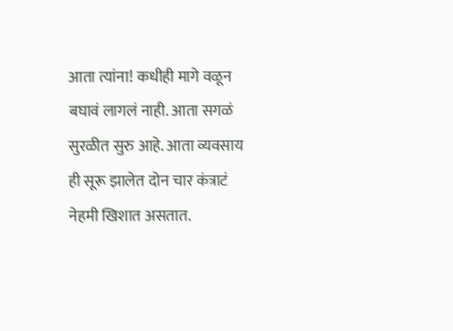आता त्यांना! कधीही मागे वळून बघावं लागलं नाही. आता सगळं सुरळीत सुरु आहे. आता व्यवसाय ही सूरू झालेत दोन चार कंत्राटं नेहमी खिशात असतात.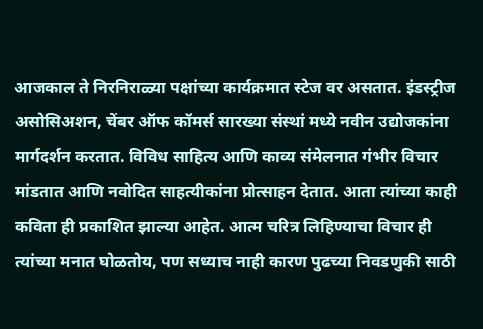आजकाल ते निरनिराळ्या पक्षांच्या कार्यक्रमात स्टेज वर असतात. इंडस्ट्रीज असोसिअशन, चेंबर ऑफ कॉमर्स सारख्या संस्थां मध्ये नवीन उद्योजकांना मार्गदर्शन करतात. विविध साहित्य आणि काव्य संमेलनात गंभीर विचार मांडतात आणि नवोदित साहत्यीकांना प्रोत्साहन देतात. आता त्यांच्या काही कविता ही प्रकाशित झाल्या आहेत. आत्म चरित्र लिहिण्याचा विचार ही त्यांच्या मनात घोळतोय, पण सध्याच नाही कारण पुढच्या निवडणुकी साठी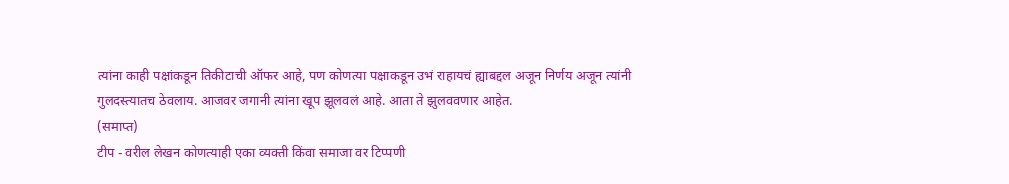त्यांना काही पक्षांकडून तिकीटाची ऑफर आहे, पण कोणत्या पक्षाकडून उभं राहायचं ह्याबद्दल अजून निर्णय अजून त्यांनी गुलदस्त्यातच ठेवलाय. आजवर जगानी त्यांना खूप झूलवलं आहे. आता ते झुलववणार आहेत.
(समाप्त)
टीप - वरील लेखन कोणत्याही एका व्यक्ती किंवा समाजा वर टिप्पणी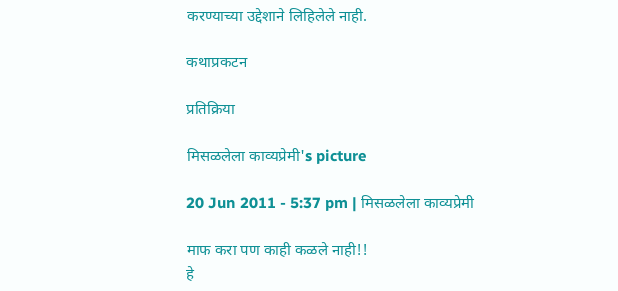करण्याच्या उद्देशाने लिहिलेले नाही.

कथाप्रकटन

प्रतिक्रिया

मिसळलेला काव्यप्रेमी's picture

20 Jun 2011 - 5:37 pm | मिसळलेला काव्यप्रेमी

माफ करा पण काही कळले नाही!!
हे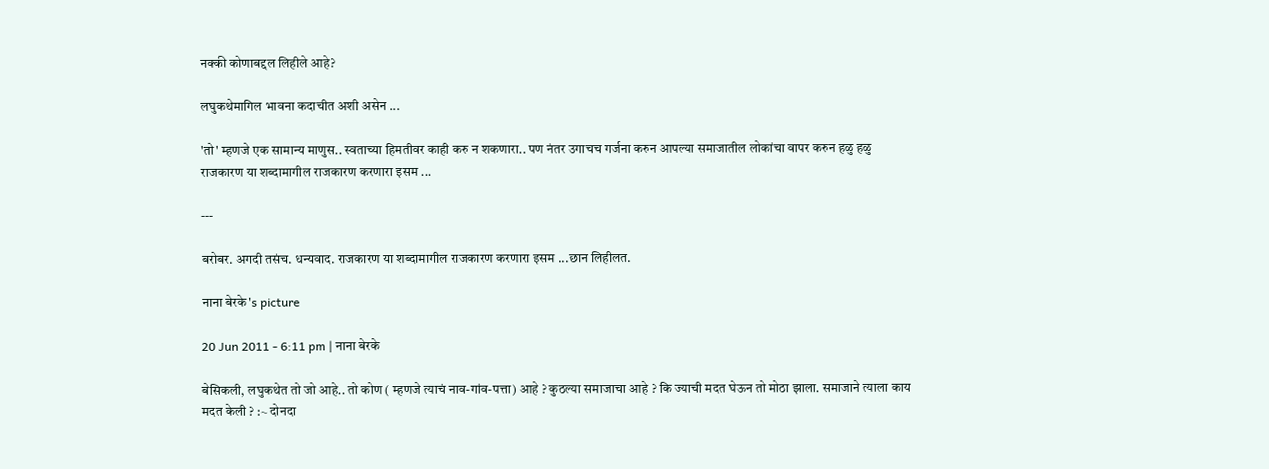नक्की कोणाबद्दल लिहीले आहे?

लघुकथेमागिल भावना कदाचीत अशी असेन ...

'तो' म्हणजे एक सामान्य माणुस.. स्वताच्या हिमतीवर काही करु न शकणारा.. पण नंतर उगाचच गर्जना करुन आपल्या समाजातील लोकांचा वापर करुन हळु हळु राजकारण या शब्दामागील राजकारण करणारा इसम ...

---

बरोबर. अगदी तसंच. धन्यवाद. राजकारण या शब्दामागील राजकारण करणारा इसम ...छान लिहीलत.

नाना बेरके's picture

20 Jun 2011 - 6:11 pm | नाना बेरके

बेसिकली, लघुकथेत तो जो आहे.. तो कोण ( म्हणजे त्याचं नाव-गांव-पत्ता) आहे ? कुठल्या समाजाचा आहे ? कि ज्याची मदत घेऊन तो मोठा झाला. समाजाने त्याला काय मदत केली ? :~ दोनदा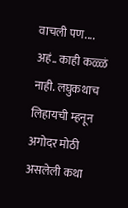वाचली पण.... अहं.. काही कळ्ळं नाही. लघुकथाच लिहायची म्हनून अगोदर मोठी असलेली कथा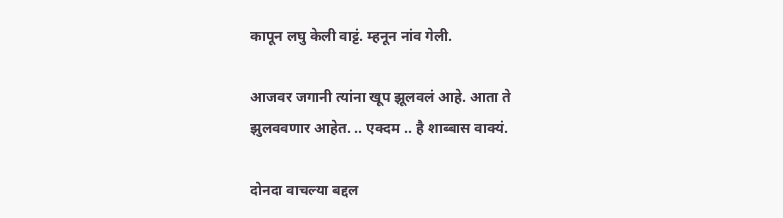कापून लघु केली वाट्टं. म्हनून नांव गेली.

आजवर जगानी त्यांना खूप झूलवलं आहे. आता ते झुलववणार आहेत. .. एक्दम .. है शाब्बास वाक्यं.

दोनदा वाचल्या बद्दल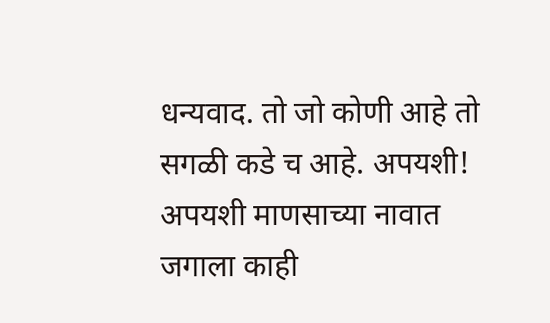धन्यवाद. तो जो कोणी आहे तो सगळी कडे च आहे. अपयशी! अपयशी माणसाच्या नावात जगाला काही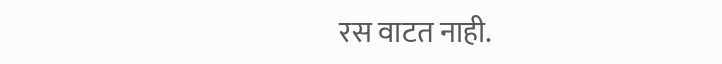रस वाटत नाही.